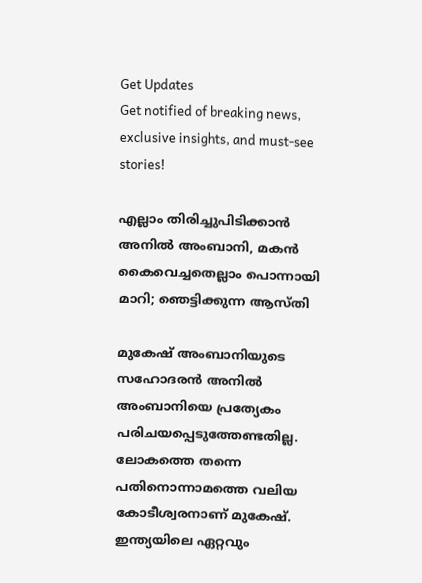Get Updates
Get notified of breaking news, exclusive insights, and must-see stories!

എല്ലാം തിരിച്ചുപിടിക്കാന്‍ അനില്‍ അംബാനി, മകന്‍ കൈവെച്ചതെല്ലാം പൊന്നായി മാറി; ഞെട്ടിക്കുന്ന ആസ്തി

മുകേഷ് അംബാനിയുടെ സഹോദരന്‍ അനില്‍ അംബാനിയെ പ്രത്യേകം പരിചയപ്പെടുത്തേണ്ടതില്ല. ലോകത്തെ തന്നെ പതിനൊന്നാമത്തെ വലിയ കോടീശ്വരനാണ് മുകേഷ്. ഇന്ത്യയിലെ ഏറ്റവും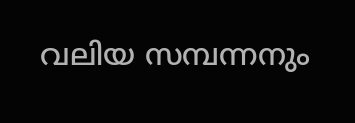വലിയ സമ്പന്നനും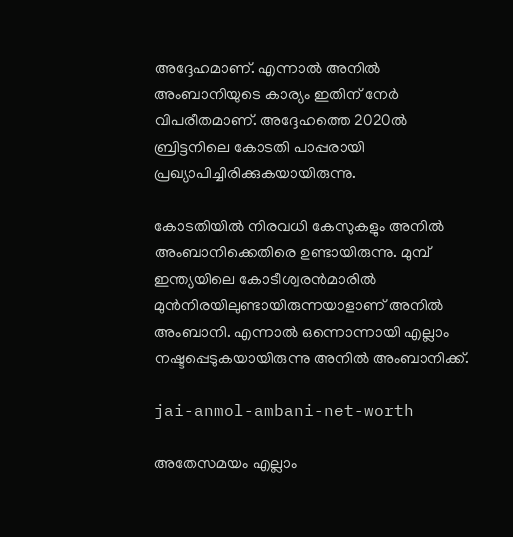അദ്ദേഹമാണ്. എന്നാല്‍ അനില്‍ അംബാനിയുടെ കാര്യം ഇതിന് നേര്‍ വിപരീതമാണ്. അദ്ദേഹത്തെ 2020ല്‍ ബ്രിട്ടനിലെ കോടതി പാപ്പരായി പ്രഖ്യാപിച്ചിരിക്കുകയായിരുന്നു.

കോടതിയില്‍ നിരവധി കേസുകളും അനില്‍ അംബാനിക്കെതിരെ ഉണ്ടായിരുന്നു. മുമ്പ് ഇന്ത്യയിലെ കോടീശ്വരന്‍മാരില്‍ മുന്‍നിരയിലുണ്ടായിരുന്നയാളാണ് അനില്‍ അംബാനി. എന്നാല്‍ ഒന്നൊന്നായി എല്ലാം നഷ്ടപ്പെടുകയായിരുന്നു അനില്‍ അംബാനിക്ക്.

jai-anmol-ambani-net-worth

അതേസമയം എല്ലാം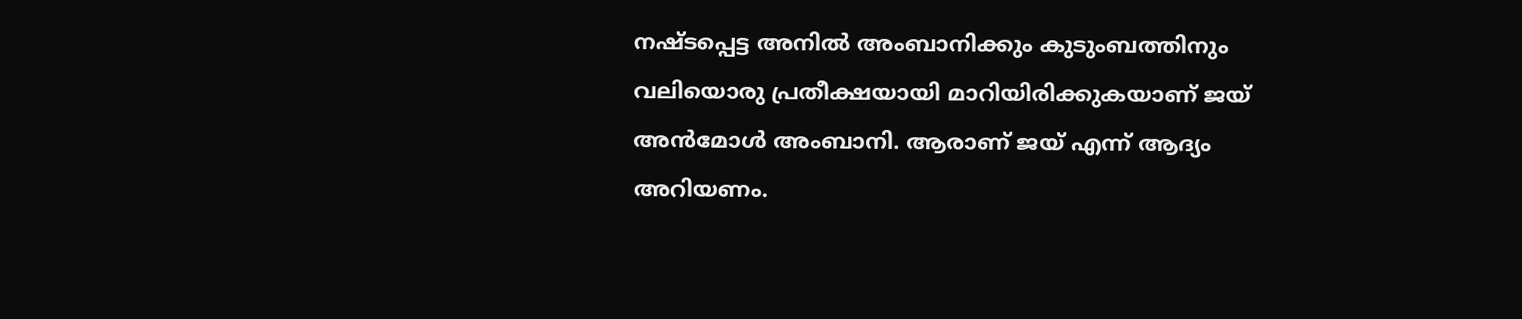നഷ്ടപ്പെട്ട അനില്‍ അംബാനിക്കും കുടുംബത്തിനും വലിയൊരു പ്രതീക്ഷയായി മാറിയിരിക്കുകയാണ് ജയ് അന്‍മോള്‍ അംബാനി. ആരാണ് ജയ് എന്ന് ആദ്യം അറിയണം.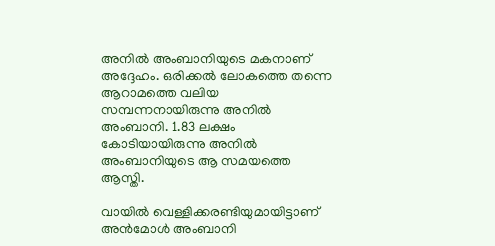അനില്‍ അംബാനിയുടെ മകനാണ് അദ്ദേഹം. ഒരിക്കല്‍ ലോകത്തെ തന്നെ ആറാമത്തെ വലിയ സമ്പന്നനായിരുന്നു അനില്‍ അംബാനി. 1.83 ലക്ഷം കോടിയായിരുന്നു അനില്‍ അംബാനിയുടെ ആ സമയത്തെ ആസ്തി.

വായില്‍ വെള്ളിക്കരണ്ടിയുമായിട്ടാണ് അന്‍മോള്‍ അംബാനി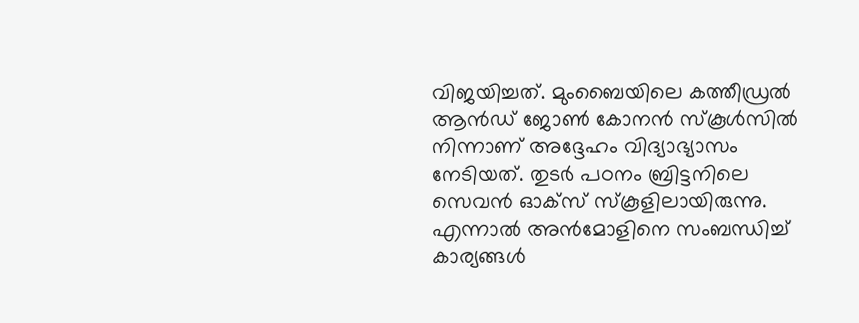വിജയിച്ചത്. മുംബൈയിലെ കത്തീഡ്രല്‍ ആന്‍ഡ് ജോണ്‍ കോനന്‍ സ്‌കൂള്‍സില്‍ നിന്നാണ് അദ്ദേഹം വിദ്യാഭ്യാസം നേടിയത്. തുടര്‍ പഠനം ബ്രിട്ടനിലെ സെവന്‍ ഓക്‌സ് സ്‌കൂളിലായിരുന്നു. എന്നാല്‍ അന്‍മോളിനെ സംബന്ധിച്ച് കാര്യങ്ങള്‍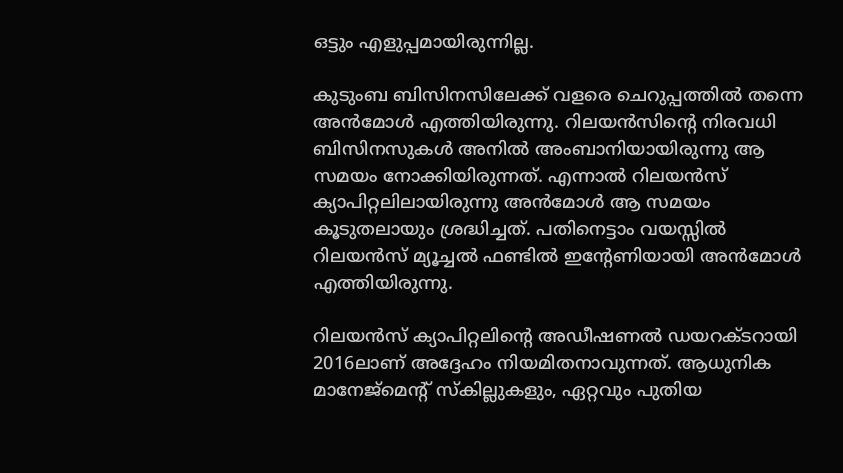ഒട്ടും എളുപ്പമായിരുന്നില്ല.

കുടുംബ ബിസിനസിലേക്ക് വളരെ ചെറുപ്പത്തില്‍ തന്നെ അന്‍മോള്‍ എത്തിയിരുന്നു. റിലയന്‍സിന്റെ നിരവധി ബിസിനസുകള്‍ അനില്‍ അംബാനിയായിരുന്നു ആ സമയം നോക്കിയിരുന്നത്. എന്നാല്‍ റിലയന്‍സ് ക്യാപിറ്റലിലായിരുന്നു അന്‍മോള്‍ ആ സമയം കൂടുതലായും ശ്രദ്ധിച്ചത്. പതിനെട്ടാം വയസ്സില്‍ റിലയന്‍സ് മ്യൂച്ചല്‍ ഫണ്ടില്‍ ഇന്റേണിയായി അന്‍മോള്‍ എത്തിയിരുന്നു.

റിലയന്‍സ് ക്യാപിറ്റലിന്റെ അഡീഷണല്‍ ഡയറക്ടറായി 2016ലാണ് അദ്ദേഹം നിയമിതനാവുന്നത്. ആധുനിക മാനേജ്‌മെന്റ് സ്‌കില്ലുകളും, ഏറ്റവും പുതിയ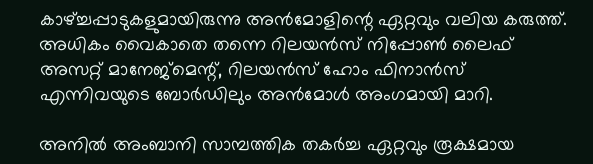കാഴ്ച്ചപ്പാടുകളുമായിരുന്നു അന്‍മോളിന്റെ ഏറ്റവും വലിയ കരുത്ത്. അധികം വൈകാതെ തന്നെ റിലയന്‍സ് നിപ്പോണ്‍ ലൈഫ് അസറ്റ് മാനേജ്‌മെന്റ്, റിലയന്‍സ് ഹോം ഫിനാന്‍സ് എന്നിവയുടെ ബോര്‍ഡിലും അന്‍മോള്‍ അംഗമായി മാറി.

അനില്‍ അംബാനി സാമ്പത്തിക തകര്‍ച്ച ഏറ്റവും രൂക്ഷമായ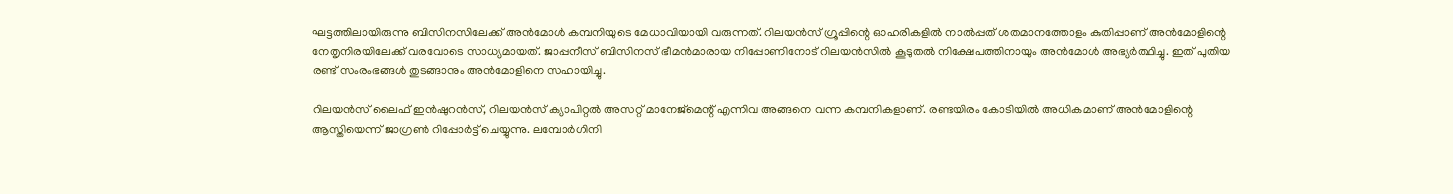ഘട്ടത്തിലായിരുന്നു ബിസിനസിലേക്ക് അന്‍മോള്‍ കമ്പനിയുടെ മേധാവിയായി വരുന്നത്. റിലയന്‍സ് ഗ്രൂപ്പിന്റെ ഓഹരികളില്‍ നാല്‍പ്പത് ശതമാനത്തോളം കുതിപ്പാണ് അന്‍മോളിന്റെ നേതൃനിരയിലേക്ക് വരവോടെ സാധ്യമായത്. ജാപ്പനീസ് ബിസിനസ് ഭീമന്‍മാരായ നിപ്പോണിനോട് റിലയന്‍സില്‍ കൂടുതല്‍ നിക്ഷേപത്തിനായും അന്‍മോള്‍ അഭ്യര്‍ത്ഥിച്ചു. ഇത് പുതിയ രണ്ട് സംരംഭങ്ങള്‍ തുടങ്ങാനും അന്‍മോളിനെ സഹായിച്ചു.

റിലയന്‍സ് ലൈഫ് ഇന്‍ഷുറന്‍സ്, റിലയന്‍സ് ക്യാപിറ്റല്‍ അസറ്റ് മാനേജ്‌മെന്റ് എന്നിവ അങ്ങനെ വന്ന കമ്പനികളാണ്. രണ്ടയിരം കോടിയില്‍ അധികമാണ് അന്‍മോളിന്റെ ആസ്തിയെന്ന് ജാഗ്രണ്‍ റിപ്പോര്‍ട്ട് ചെയ്യുന്നു. ലമ്പോര്‍ഗിനി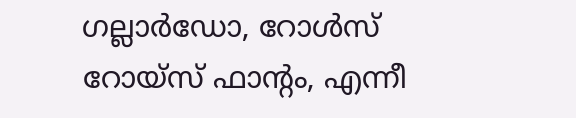ഗല്ലാര്‍ഡോ, റോള്‍സ് റോയ്‌സ് ഫാന്റം, എന്നീ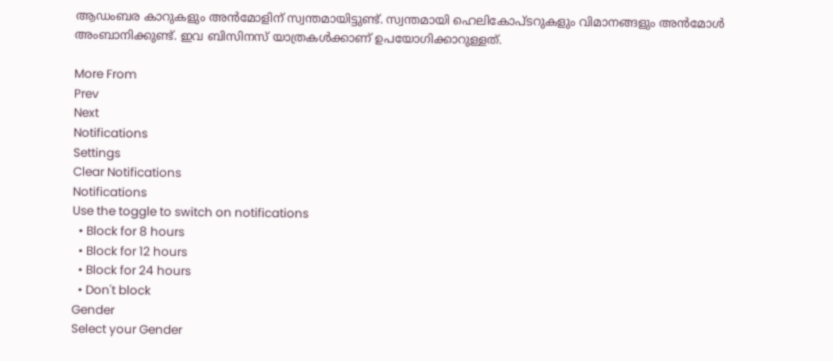ആഡംബര കാറുകളും അന്‍മോളിന് സ്വന്തമായിട്ടുണ്ട്. സ്വന്തമായി ഹെലികോപ്ടറുകളും വിമാനങ്ങളും അന്‍മോള്‍ അംബാനിക്കുണ്ട്. ഇവ ബിസിനസ് യാത്രകള്‍ക്കാണ് ഉപയോഗിക്കാറുള്ളത്.

More From
Prev
Next
Notifications
Settings
Clear Notifications
Notifications
Use the toggle to switch on notifications
  • Block for 8 hours
  • Block for 12 hours
  • Block for 24 hours
  • Don't block
Gender
Select your Gender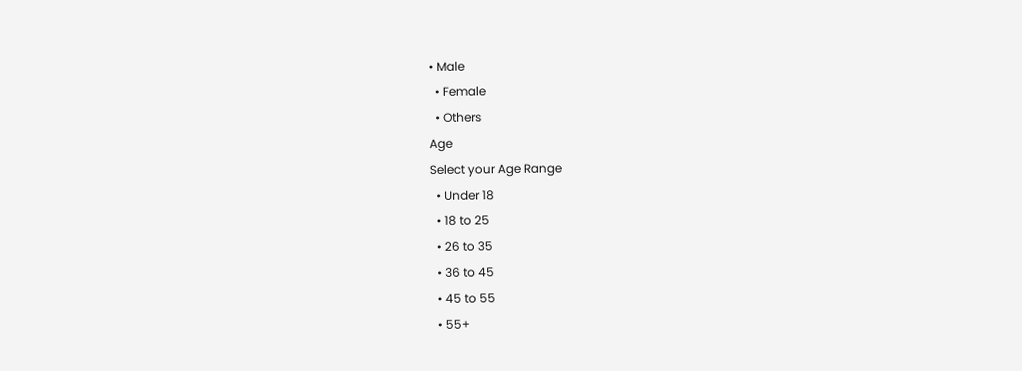• Male
  • Female
  • Others
Age
Select your Age Range
  • Under 18
  • 18 to 25
  • 26 to 35
  • 36 to 45
  • 45 to 55
  • 55+